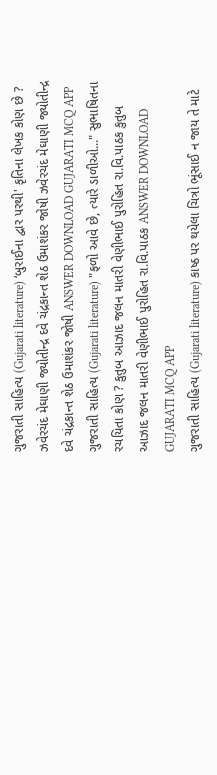ગુજરાતી સાહિત્ય (Gujarati literature) ‘બુરાઈના દ્વાર પરથી' કૃતિના લેખક કોણ છે ? ઝવેરચંદ મેઘાણી જ્યોતીન્દ્ર દવે ચંદ્રકાન્ત શેઠ ઉમાશંકર જોષી ઝવેરચંદ મેઘાણી જ્યોતીન્દ્ર દવે ચંદ્રકાન્ત શેઠ ઉમાશંકર જોષી ANSWER DOWNLOAD GUJARATI MCQ APP
ગુજરાતી સાહિત્ય (Gujarati literature) "ફળો આવે છે, ત્યારે ડાળીઓ..." સુભાષિતના રચયિતા કોણ ? કુતુબ આઝાદ જલન માતરી વેણીભાઈ પુરોહિત રા.વિ.પાઠક કુતુબ આઝાદ જલન માતરી વેણીભાઈ પુરોહિત રા.વિ.પાઠક ANSWER DOWNLOAD GUJARATI MCQ APP
ગુજરાતી સાહિત્ય (Gujarati literature) કાષ્ઠ પર થયેલા ચિત્રો ભૂંસાઈ ન જાય તે માટે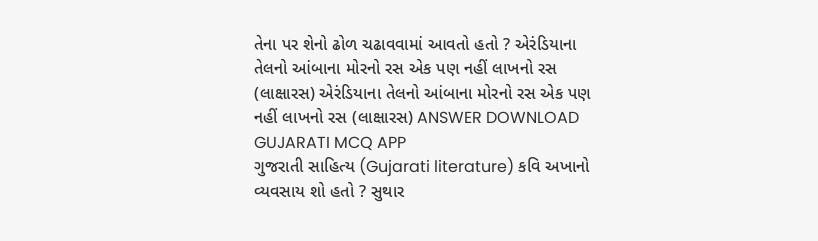તેના પર શેનો ઢોળ ચઢાવવામાં આવતો હતો ? એરંડિયાના તેલનો આંબાના મોરનો રસ એક પણ નહીં લાખનો રસ (લાક્ષારસ) એરંડિયાના તેલનો આંબાના મોરનો રસ એક પણ નહીં લાખનો રસ (લાક્ષારસ) ANSWER DOWNLOAD GUJARATI MCQ APP
ગુજરાતી સાહિત્ય (Gujarati literature) કવિ અખાનો વ્યવસાય શો હતો ? સુથાર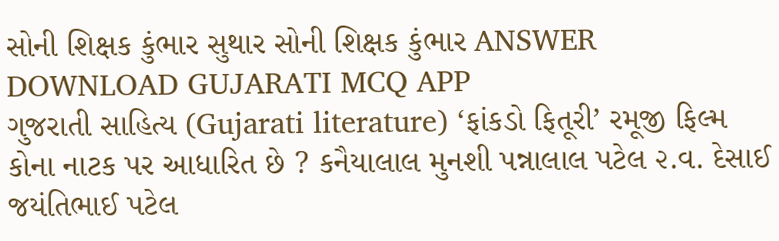સોની શિક્ષક કુંભાર સુથાર સોની શિક્ષક કુંભાર ANSWER DOWNLOAD GUJARATI MCQ APP
ગુજરાતી સાહિત્ય (Gujarati literature) ‘ફાંકડો ફિતૂરી’ રમૂજી ફિલ્મ કોના નાટક પર આધારિત છે ? કનૈયાલાલ મુનશી પન્નાલાલ પટેલ ૨.વ. દેસાઈ જયંતિભાઈ પટેલ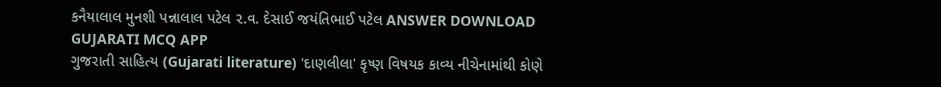કનૈયાલાલ મુનશી પન્નાલાલ પટેલ ૨.વ. દેસાઈ જયંતિભાઈ પટેલ ANSWER DOWNLOAD GUJARATI MCQ APP
ગુજરાતી સાહિત્ય (Gujarati literature) 'દાણલીલા' કૃષ્ણ વિષયક કાવ્ય નીચેનામાંથી કોણે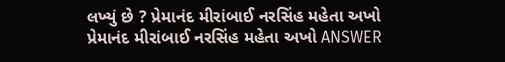લખ્યું છે ? પ્રેમાનંદ મીરાંબાઈ નરસિંહ મહેતા અખો પ્રેમાનંદ મીરાંબાઈ નરસિંહ મહેતા અખો ANSWER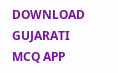DOWNLOAD GUJARATI MCQ APP